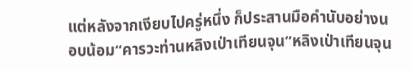แต่หลังจากเงียบไปครู่หนึ่ง ก็ประสานมือคำนับอย่างนอบน้อม“คารวะท่านหลิงเป่าเทียนจุน”หลิงเป่าเทียนจุน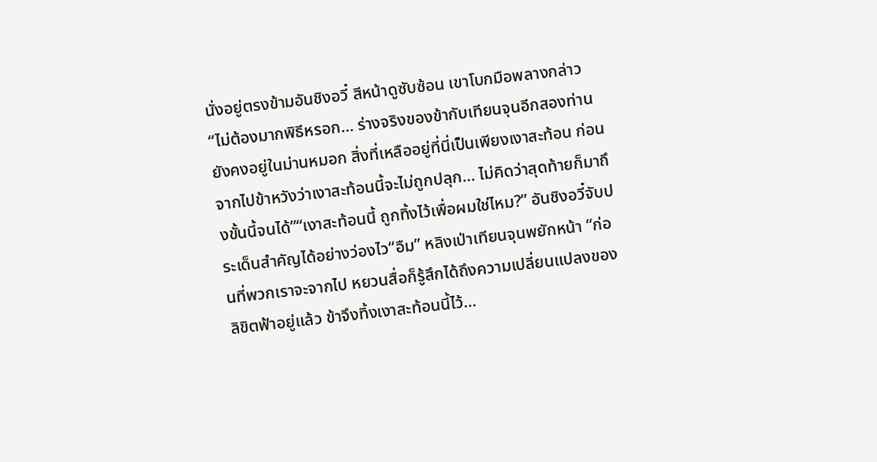นั่งอยู่ตรงข้ามอันชิงอวี๋ สีหน้าดูซับซ้อน เขาโบกมือพลางกล่าว “ไม่ต้องมากพิธีหรอก… ร่างจริงของข้ากับเทียนจุนอีกสองท่านยังคงอยู่ในม่านหมอก สิ่งที่เหลืออยู่ที่นี่เป็นเพียงเงาสะท้อน ก่อนจากไปข้าหวังว่าเงาสะท้อนนี้จะไม่ถูกปลุก… ไม่คิดว่าสุดท้ายก็มาถึงขั้นนี้จนได้”“เงาสะท้อนนี้ ถูกทิ้งไว้เพื่อผมใช่ไหม?” อันชิงอวี๋จับประเด็นสำคัญได้อย่างว่องไว“อืม” หลิงเป่าเทียนจุนพยักหน้า “ก่อนที่พวกเราจะจากไป หยวนสื่อก็รู้สึกได้ถึงความเปลี่ยนแปลงของลิขิตฟ้าอยู่แล้ว ข้าจึงทิ้งเงาสะท้อนนี้ไว้…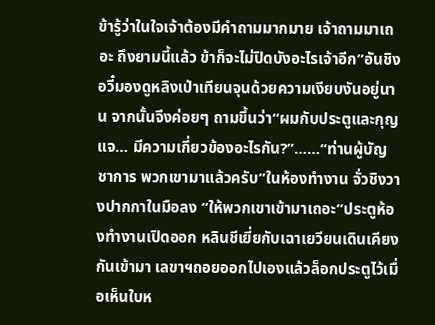ข้ารู้ว่าในใจเจ้าต้องมีคำถามมากมาย เจ้าถามมาเถอะ ถึงยามนี้แล้ว ข้าก็จะไม่ปิดบังอะไรเจ้าอีก”อันชิงอวี๋มองดูหลิงเป่าเทียนจุนด้วยความเงียบงันอยู่นาน จากนั้นจึงค่อยๆ ถามขึ้นว่า“ผมกับประตูและกุญแจ… มีความเกี่ยวข้องอะไรกัน?”……“ท่านผู้บัญชาการ พวกเขามาแล้วครับ”ในห้องทำงาน จั่วชิงวางปากกาในมือลง “ให้พวกเขาเข้ามาเถอะ”ประตูห้องทำงานเปิดออก หลินชีเยี่ยกับเฉาเยวียนเดินเคียงกันเข้ามา เลขาฯถอยออกไปเองแล้วล็อกประตูไว้เมื่อเห็นใบห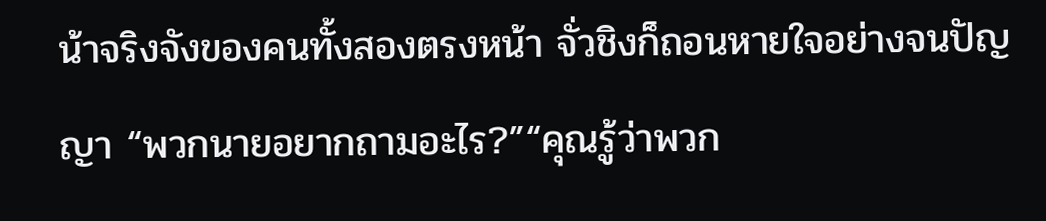น้าจริงจังของคนทั้งสองตรงหน้า จั่วชิงก็ถอนหายใจอย่างจนปัญญา “พวกนายอยากถามอะไร?”“คุณรู้ว่าพวก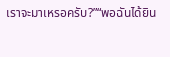เราจะมาเหรอครับ?”“พอฉันได้ยิน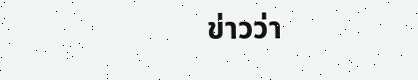ข่าวว่า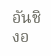อันชิงอ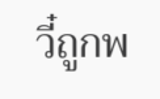วี๋ถูกพ